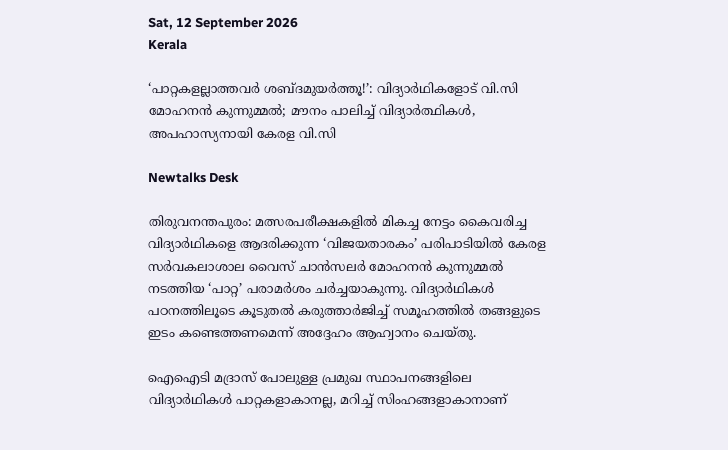Sat, 12 September 2026
Kerala

‘പാറ്റകളല്ലാത്തവർ ശബ്ദമുയർത്തൂ!’: വിദ്യാർഥികളോട് വി.സി മോഹനൻ കുന്നുമ്മൽ; മൗനം പാലിച്ച് വിദ്യാർത്ഥികൾ,  അപഹാസ്യനായി കേരള വി.സി

Newtalks Desk

തിരുവനന്തപുരം: മത്സരപരീക്ഷകളിൽ മികച്ച നേട്ടം കൈവരിച്ച വിദ്യാർഥികളെ ആദരിക്കുന്ന ‘വിജയതാരകം’ പരിപാടിയിൽ കേരള സർവകലാശാല വൈസ് ചാൻസലർ മോഹനൻ കുന്നുമ്മൽ നടത്തിയ ‘പാറ്റ’ പരാമർശം ചർച്ചയാകുന്നു. വിദ്യാർഥികൾ പഠനത്തിലൂടെ കൂടുതൽ കരുത്താർജിച്ച് സമൂഹത്തിൽ തങ്ങളുടെ ഇടം കണ്ടെത്തണമെന്ന് അദ്ദേഹം ആഹ്വാനം ചെയ്തു.

ഐഐടി മദ്രാസ് പോലുള്ള പ്രമുഖ സ്ഥാപനങ്ങളിലെ വിദ്യാർഥികൾ പാറ്റകളാകാനല്ല, മറിച്ച് സിംഹങ്ങളാകാനാണ്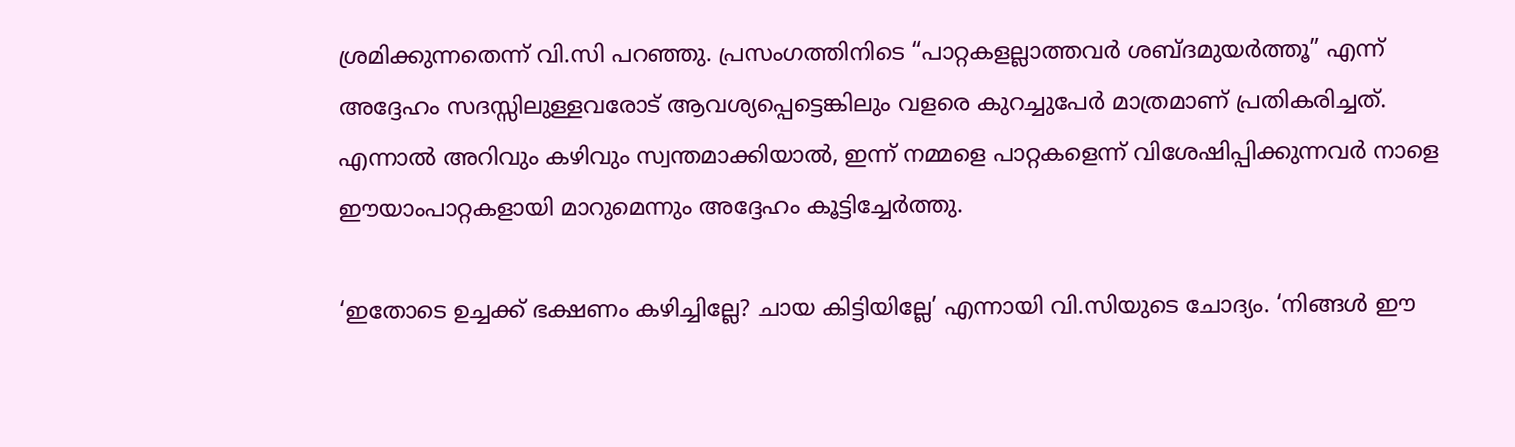ശ്രമിക്കുന്നതെന്ന് വി.സി പറഞ്ഞു. പ്രസംഗത്തിനിടെ “പാറ്റകളല്ലാത്തവർ ശബ്ദമുയർത്തൂ” എന്ന് അദ്ദേഹം സദസ്സിലുള്ളവരോട് ആവശ്യപ്പെട്ടെങ്കിലും വളരെ കുറച്ചുപേർ മാത്രമാണ് പ്രതികരിച്ചത്. എന്നാൽ അറിവും കഴിവും സ്വന്തമാക്കിയാൽ, ഇന്ന് നമ്മളെ പാറ്റകളെന്ന് വിശേഷിപ്പിക്കുന്നവർ നാളെ ഈയാംപാറ്റകളായി മാറുമെന്നും അദ്ദേഹം കൂട്ടിച്ചേർത്തു.

‘ഇതോടെ ഉച്ചക്ക് ഭക്ഷണം കഴിച്ചില്ലേ? ചായ കിട്ടിയില്ലേ’ എന്നായി വി.സിയുടെ ചോദ്യം. ‘നിങ്ങൾ ഈ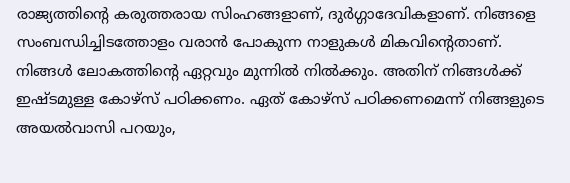രാജ്യത്തിന്റെ കരുത്തരായ സിംഹങ്ങളാണ്, ദുർഗ്ഗാദേവികളാണ്. നിങ്ങളെ സംബന്ധിച്ചിടത്തോളം വരാൻ പോകുന്ന നാളുകൾ മികവിന്റെതാണ്. നിങ്ങൾ ലോകത്തിന്റെ ഏറ്റവും മുന്നിൽ നിൽക്കും. അതിന് നിങ്ങൾക്ക് ഇഷ്ടമുള്ള കോഴ്സ് പഠിക്കണം. ഏത് കോഴ്സ് പഠിക്കണമെന്ന് നിങ്ങളുടെ അയൽവാസി പറയും,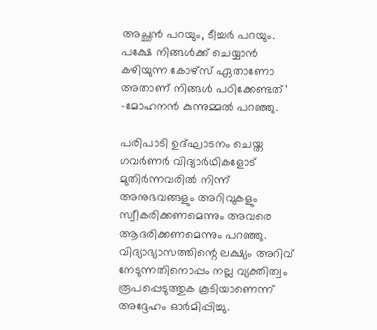അച്ഛൻ പറയും, ടീച്ചർ പറയും. പക്ഷേ നിങ്ങൾക്ക് ചെയ്യാൻ കഴിയുന്ന കോഴ്സ് ഏതാണോ അതാണ് നിങ്ങൾ പഠിക്കേണ്ടത്’ -മോഹനൻ കുന്നുമ്മൽ പറഞ്ഞു.

പരിപാടി ഉദ്ഘാടനം ചെയ്ത ഗവർണർ വിദ്യാർഥികളോട് മുതിർന്നവരിൽ നിന്ന് അനുഭവങ്ങളും അറിവുകളും സ്വീകരിക്കണമെന്നും അവരെ ആദരിക്കണമെന്നും പറഞ്ഞു. വിദ്യാഭ്യാസത്തിന്റെ ലക്ഷ്യം അറിവ് നേടുന്നതിനൊപ്പം നല്ല വ്യക്തിത്വം രൂപപ്പെടുത്തുക കൂടിയാണെന്ന് അദ്ദേഹം ഓർമിപ്പിച്ചു.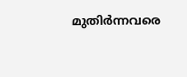മുതിർന്നവരെ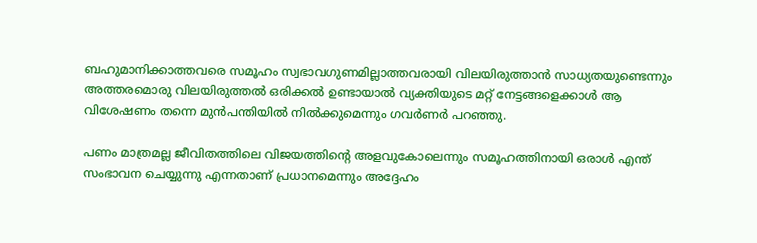ബഹുമാനിക്കാത്തവരെ സമൂഹം സ്വഭാവഗുണമില്ലാത്തവരായി വിലയിരുത്താൻ സാധ്യതയുണ്ടെന്നും അത്തരമൊരു വിലയിരുത്തൽ ഒരിക്കൽ ഉണ്ടായാൽ വ്യക്തിയുടെ മറ്റ് നേട്ടങ്ങളെക്കാൾ ആ വിശേഷണം തന്നെ മുൻപന്തിയിൽ നിൽക്കുമെന്നും ഗവർണർ പറഞ്ഞു.

പണം മാത്രമല്ല ജീവിതത്തിലെ വിജയത്തിന്റെ അളവുകോലെന്നും സമൂഹത്തിനായി ഒരാൾ എന്ത് സംഭാവന ചെയ്യുന്നു എന്നതാണ് പ്രധാനമെന്നും അദ്ദേഹം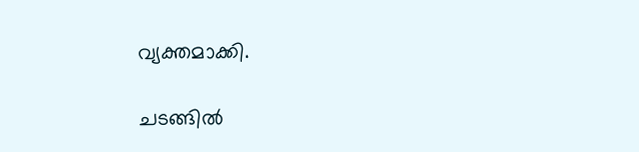വ്യക്തമാക്കി.

ചടങ്ങിൽ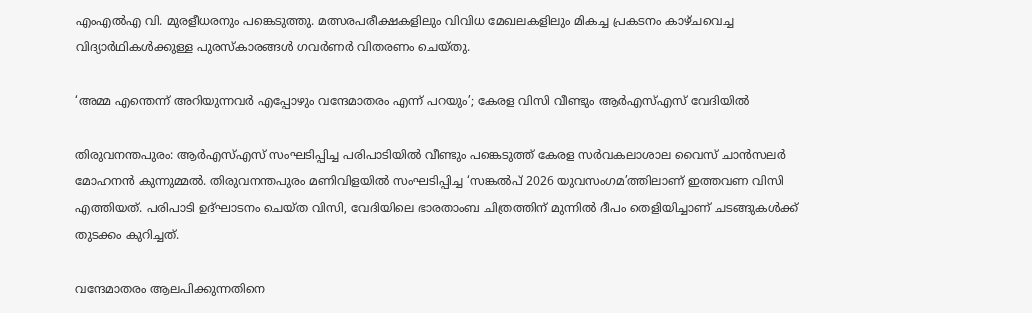എംഎൽഎ വി. മുരളീധരനും പങ്കെടുത്തു. മത്സരപരീക്ഷകളിലും വിവിധ മേഖലകളിലും മികച്ച പ്രകടനം കാഴ്ചവെച്ച വിദ്യാർഥികൾക്കുള്ള പുരസ്കാരങ്ങൾ ഗവർണർ വിതരണം ചെയ്തു.

‘അമ്മ എന്തെന്ന് അറിയുന്നവര്‍ എപ്പോഴും വന്ദേമാതരം എന്ന് പറയും’; കേരള വിസി വീണ്ടും ആര്‍എസ്എസ് വേദിയില്‍

തിരുവനന്തപുരം: ആര്‍എസ്എസ് സംഘടിപ്പിച്ച പരിപാടിയില്‍ വീണ്ടും പങ്കെടുത്ത് കേരള സര്‍വകലാശാല വൈസ് ചാന്‍സലര്‍ മോഹനന്‍ കുന്നുമ്മല്‍. തിരുവനന്തപുരം മണിവിളയില്‍ സംഘടിപ്പിച്ച ‘സങ്കല്‍പ് 2026 യുവസംഗമ’ത്തിലാണ് ഇത്തവണ വിസി എത്തിയത്. പരിപാടി ഉദ്ഘാടനം ചെയ്ത വിസി, വേദിയിലെ ഭാരതാംബ ചിത്രത്തിന് മുന്നില്‍ ദീപം തെളിയിച്ചാണ് ചടങ്ങുകള്‍ക്ക് തുടക്കം കുറിച്ചത്.

വന്ദേമാതരം ആലപിക്കുന്നതിനെ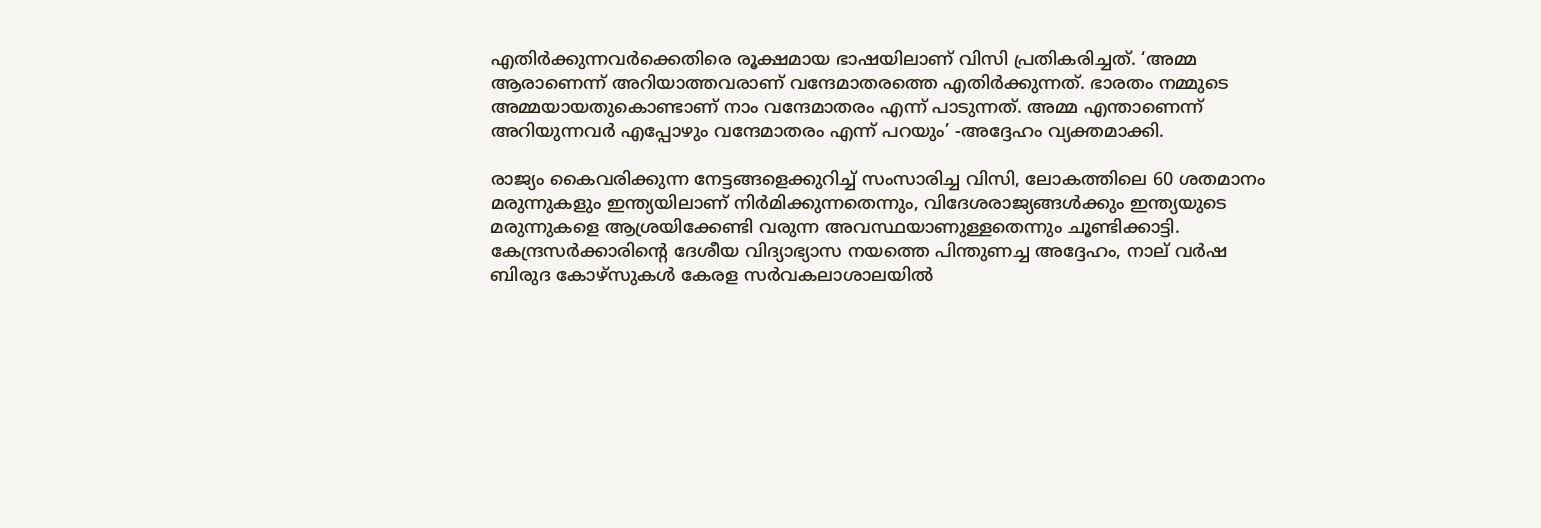എതിര്‍ക്കുന്നവര്‍ക്കെതിരെ രൂക്ഷമായ ഭാഷയിലാണ് വിസി പ്രതികരിച്ചത്. ‘അമ്മ ആരാണെന്ന് അറിയാത്തവരാണ് വന്ദേമാതരത്തെ എതിര്‍ക്കുന്നത്. ഭാരതം നമ്മുടെ അമ്മയായതുകൊണ്ടാണ് നാം വന്ദേമാതരം എന്ന് പാടുന്നത്. അമ്മ എന്താണെന്ന് അറിയുന്നവര്‍ എപ്പോഴും വന്ദേമാതരം എന്ന് പറയും’ -അദ്ദേഹം വ്യക്തമാക്കി.

രാജ്യം കൈവരിക്കുന്ന നേട്ടങ്ങളെക്കുറിച്ച് സംസാരിച്ച വിസി, ലോകത്തിലെ 60 ശതമാനം മരുന്നുകളും ഇന്ത്യയിലാണ് നിര്‍മിക്കുന്നതെന്നും, വിദേശരാജ്യങ്ങള്‍ക്കും ഇന്ത്യയുടെ മരുന്നുകളെ ആശ്രയിക്കേണ്ടി വരുന്ന അവസ്ഥയാണുള്ളതെന്നും ചൂണ്ടിക്കാട്ടി. കേന്ദ്രസര്‍ക്കാരിന്റെ ദേശീയ വിദ്യാഭ്യാസ നയത്തെ പിന്തുണച്ച അദ്ദേഹം, നാല് വര്‍ഷ ബിരുദ കോഴ്സുകള്‍ കേരള സര്‍വകലാശാലയില്‍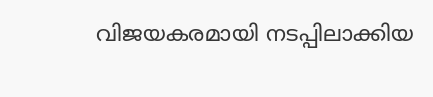വിജയകരമായി നടപ്പിലാക്കിയ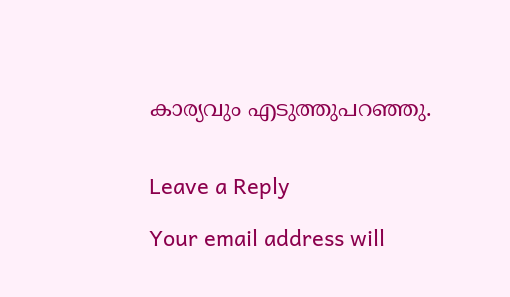കാര്യവും എടുത്തുപറഞ്ഞു.


Leave a Reply

Your email address will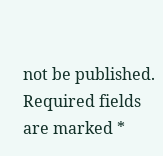not be published. Required fields are marked *